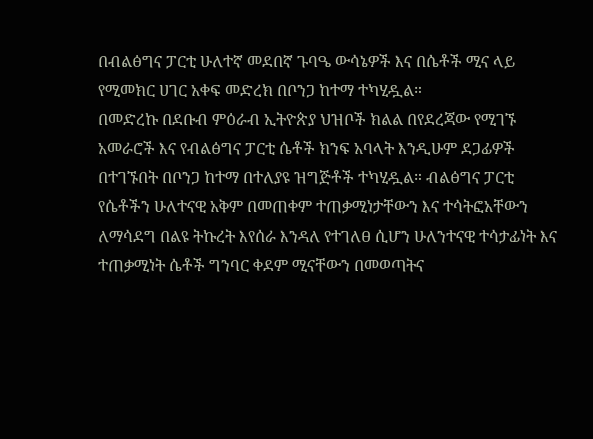በብልፅግና ፓርቲ ሁለተኛ መደበኛ ጉባዔ ውሳኔዎች እና በሴቶች ሚና ላይ የሚመክር ሀገር አቀፍ መድረክ በቦንጋ ከተማ ተካሂዷል።
በመድረኩ በደቡብ ምዕራብ ኢትዮጵያ ህዝቦች ክልል በየደረጃው የሚገኙ አመራሮች እና የብልፅግና ፓርቲ ሴቶች ክንፍ አባላት እንዲሁም ደጋፊዎች በተገኙበት በቦንጋ ከተማ በተለያዩ ዝግጅቶች ተካሂዷል። ብልፅግና ፓርቲ የሴቶችን ሁለተናዊ አቅም በመጠቀም ተጠቃሚነታቸውን እና ተሳትፎአቸውን ለማሳደግ በልዩ ትኩረት እየሰራ እንዳለ የተገለፀ ሲሆን ሁለንተናዊ ተሳታፊነት እና ተጠቃሚነት ሴቶች ግንባር ቀደም ሚናቸውን በመወጣትና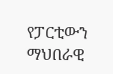የፓርቲውን ማህበራዊ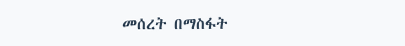መሰረት በማስፋት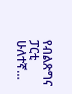የብልጽግና ፓርቲ ሁለተኛ…